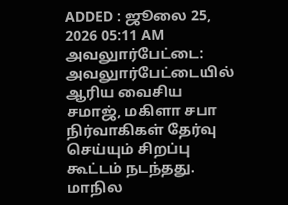ADDED : ஜூலை 25, 2026 05:11 AM
அவலுார்பேட்டை: அவலுார்பேட்டையில் ஆரிய வைசிய சமாஜ், மகிளா சபா நிர்வாகிகள் தேர்வு செய்யும் சிறப்பு கூட்டம் நடந்தது.
மாநில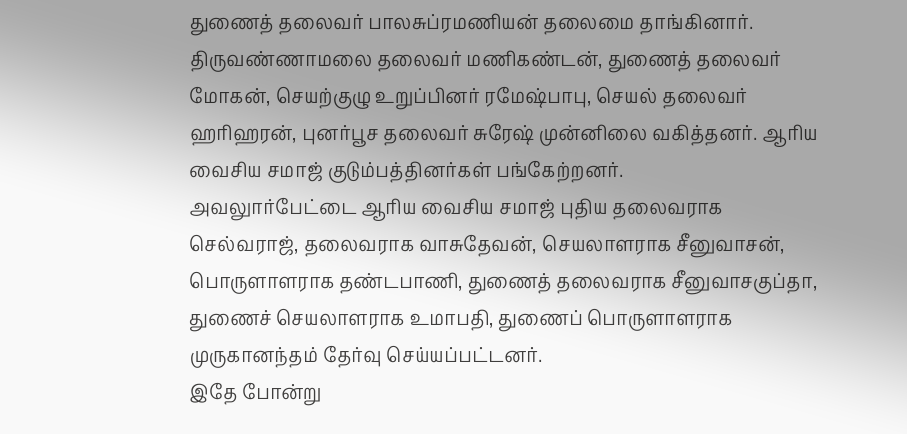துணைத் தலைவர் பாலசுப்ரமணியன் தலைமை தாங்கினார். திருவண்ணாமலை தலைவர் மணிகண்டன், துணைத் தலைவர் மோகன், செயற்குழு உறுப்பினர் ரமேஷ்பாபு, செயல் தலைவர் ஹரிஹரன், புனர்பூச தலைவர் சுரேஷ் முன்னிலை வகித்தனர். ஆரிய வைசிய சமாஜ் குடும்பத்தினர்கள் பங்கேற்றனர்.
அவலுார்பேட்டை ஆரிய வைசிய சமாஜ் புதிய தலைவராக செல்வராஜ், தலைவராக வாசுதேவன், செயலாளராக சீனுவாசன், பொருளாளராக தண்டபாணி, துணைத் தலைவராக சீனுவாசகுப்தா, துணைச் செயலாளராக உமாபதி, துணைப் பொருளாளராக முருகானந்தம் தேர்வு செய்யப்பட்டனர்.
இதே போன்று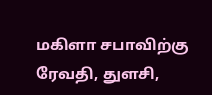மகிளா சபாவிற்கு ரேவதி, துளசி,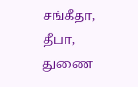சங்கீதா, தீபா, துணை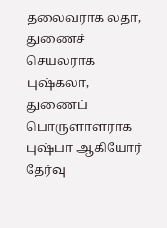தலைவராக லதா, துணைச் செயலராக புஷ்கலா, துணைப் பொருளாளராக புஷ்பா ஆகியோர் தேர்வு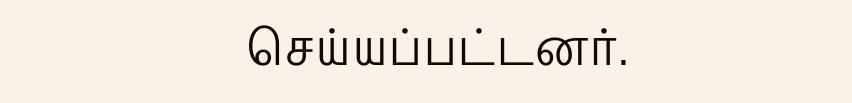செய்யப்பட்டனர்.